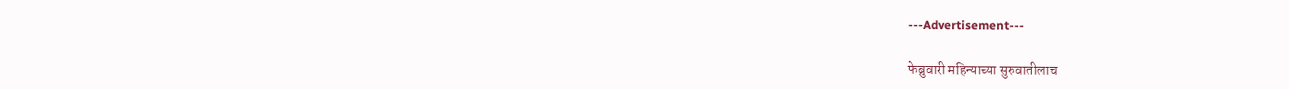---Advertisement---

फेब्रुवारी महिन्याच्या सुरुवातीलाच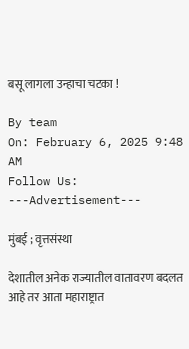बसू लागला उन्हाचा चटका !

By team
On: February 6, 2025 9:48 AM
Follow Us:
---Advertisement---

मुंबई ; वृत्तसंस्था

देशातील अनेक राज्यातील वातावरण बदलत आहे तर आता महाराष्ट्रात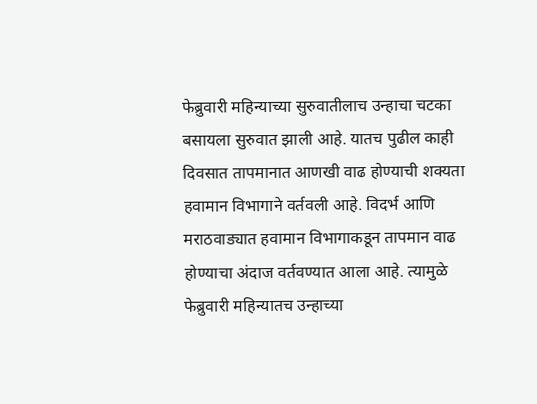फेब्रुवारी महिन्याच्या सुरुवातीलाच उन्हाचा चटका बसायला सुरुवात झाली आहे. यातच पुढील काही दिवसात तापमानात आणखी वाढ होण्याची शक्यता हवामान विभागाने वर्तवली आहे. विदर्भ आणि मराठवाड्यात हवामान विभागाकडून तापमान वाढ होण्याचा अंदाज वर्तवण्यात आला आहे. त्यामुळे फेब्रुवारी महिन्यातच उन्हाच्या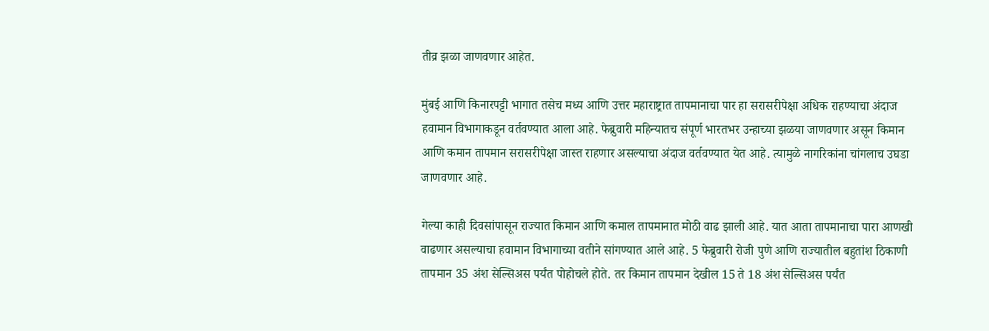तीव्र झळा जाणवणार आहेत.

मुंबई आणि किनारपट्टी भागात तसेच मध्य आणि उत्तर महाराष्ट्रात तापमानाचा पार हा सरासरीपेक्षा अधिक राहण्याचा अंदाज हवामान विभागाकडून वर्तवण्यात आला आहे. फेब्रुवारी महिन्यातच संपूर्ण भारतभर उन्हाच्या झळया जाणवणार असून किमान आणि कमान तापमान सरासरीपेक्षा जास्त राहणार असल्याचा अंदाज वर्तवण्यात येत आहे. त्यामुळे नागरिकांना चांगलाच उघडा जाणवणार आहे.

गेल्या काही दिवसांपासून राज्यात किमान आणि कमाल तापमानात मोठी वाढ झाली आहे. यात आता तापमानाचा पारा आणखी वाढणार असल्याचा हवामान विभागाच्या वतीने सांगण्यात आले आहे. 5 फेब्रुवारी रोजी पुणे आणि राज्यातील बहुतांश ठिकाणी तापमान 35 अंश सेल्सिअस पर्यंत पोहोचले होते. तर किमान तापमान देखील 15 ते 18 अंश सेल्सिअस पर्यंत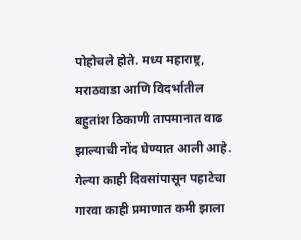पोहोचले होते. मध्य महाराष्ट्र, मराठवाडा आणि विदर्भातील बहुतांश ठिकाणी तापमानात वाढ झाल्याची नोंद घेण्यात आली आहे. गेल्या काही दिवसांपासून पहाटेचा गारवा काही प्रमाणात कमी झाला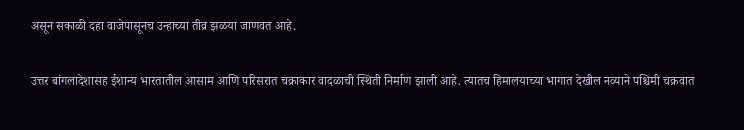असून सकाळी दहा वाजेपासूनच उन्हाच्या तीव्र झळया जाणवत आहे.

उत्तर बांगलादेशासह ईशान्य भारतातील आसाम आणि परिसरात चक्राकार वादळाची स्थिती निर्माण झाली आहे. त्यातच हिमालयाच्या भागात देखील नव्याने पश्चिमी चक्रवात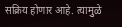सक्रिय होणार आहे. त्यामुळे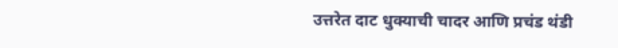उत्तरेत दाट धुक्याची चादर आणि प्रचंड थंडी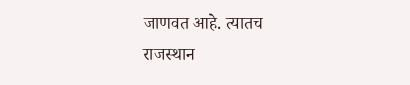जाणवत आहे. त्यातच राजस्थान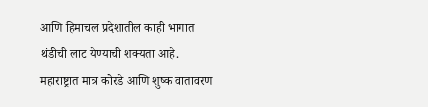आणि हिमाचल प्रदेशातील काही भागात थंडीची लाट येण्याची शक्यता आहे. महाराष्ट्रात मात्र कोरडे आणि शुष्क वातावरण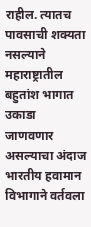राहील. त्यातच पावसाची शक्यता नसल्याने महाराष्ट्रातील बहुतांश भागात उकाडा जाणवणार असल्याचा अंदाज भारतीय हवामान विभागाने वर्तवला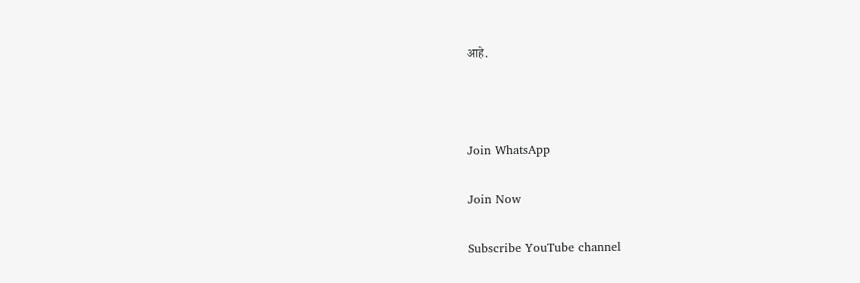आहे.



Join WhatsApp

Join Now

Subscribe YouTube channel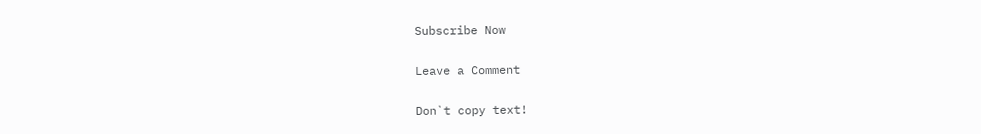Subscribe Now

Leave a Comment

Don`t copy text!